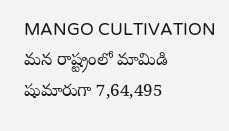MANGO CULTIVATION మన రాష్ట్రంలో మామిడి షుమారుగా 7,64,495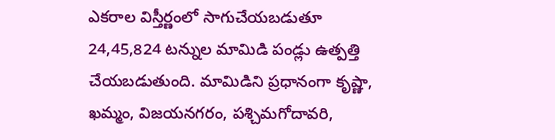ఎకరాల విస్తీర్ణంలో సాగుచేయబడుతూ 24,45,824 టన్నుల మామిడి పండ్లు ఉత్పత్తి చేయబడుతుంది. మామిడిని ప్రధానంగా కృష్ణా, ఖమ్మం, విజయనగరం, పశ్చిమగోదావరి,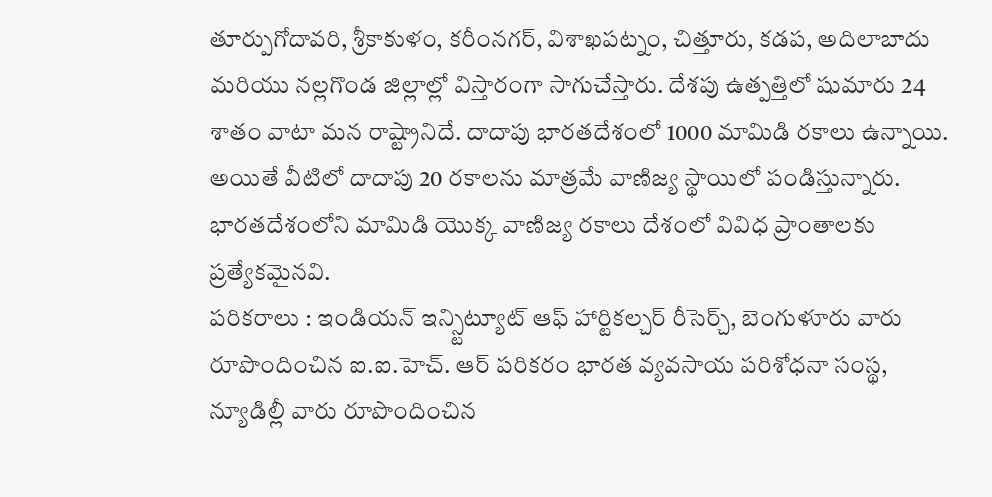తూర్పుగోదావరి, శ్రీకాకుళం, కరీంనగర్, విశాఖపట్నం, చిత్తూరు, కడప, అదిలాబాదు మరియు నల్లగొండ జిల్లాల్లో విస్తారంగా సాగుచేస్తారు. దేశపు ఉత్పత్తిలో షుమారు 24 శాతం వాటా మన రాష్ట్రానిదే. దాదాపు భారతదేశంలో 1000 మామిడి రకాలు ఉన్నాయి. అయితే వీటిలో దాదాపు 20 రకాలను మాత్రమే వాణిజ్య స్థాయిలో పండిస్తున్నారు. భారతదేశంలోని మామిడి యొక్క వాణిజ్య రకాలు దేశంలో వివిధ ప్రాంతాలకు ప్రత్యేకమైనవి.
పరికరాలు : ఇండియన్ ఇన్స్టిట్యూట్ ఆఫ్ హార్టికల్చర్ రీసెర్చ్, బెంగుళూరు వారు రూపొందించిన ఐ.ఐ.హెచ్. ఆర్ పరికరం భారత వ్యవసాయ పరిశోధనా సంస్థ, న్యూడిల్లీ వారు రూపొందించిన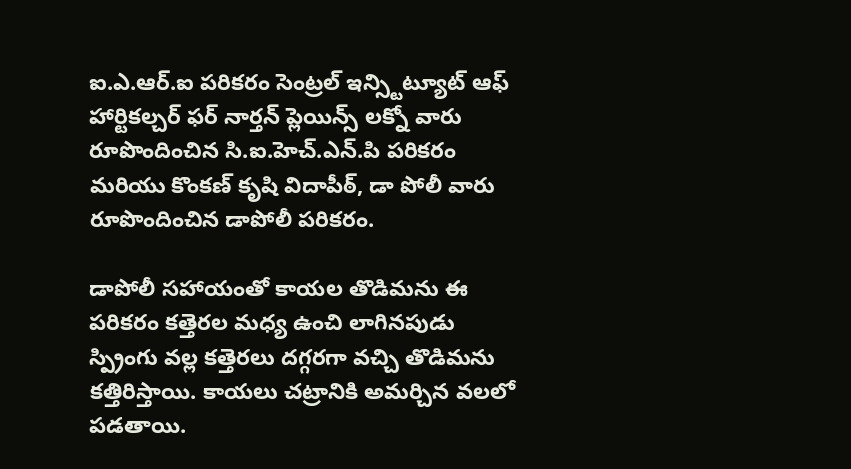ఐ.ఎ.ఆర్.ఐ పరికరం సెంట్రల్ ఇన్స్టిట్యూట్ ఆఫ్ హార్టికల్చర్ ఫర్ నార్తన్ ప్లెయిన్స్ లక్నో వారు రూపొందించిన సి.ఐ.హెచ్.ఎన్.పి పరికరం మరియు కొంకణ్ కృషి విదాపీఠ్, డా పోలీ వారు రూపొందించిన డాపోలీ పరికరం.

డాపోలీ సహాయంతో కాయల తొడిమను ఈ పరికరం కత్తెరల మధ్య ఉంచి లాగినపుడు స్ప్రింగు వల్ల కత్తెరలు దగ్గరగా వచ్చి తొడిమను కత్తిరిస్తాయి. కాయలు చట్రానికి అమర్చిన వలలో పడతాయి.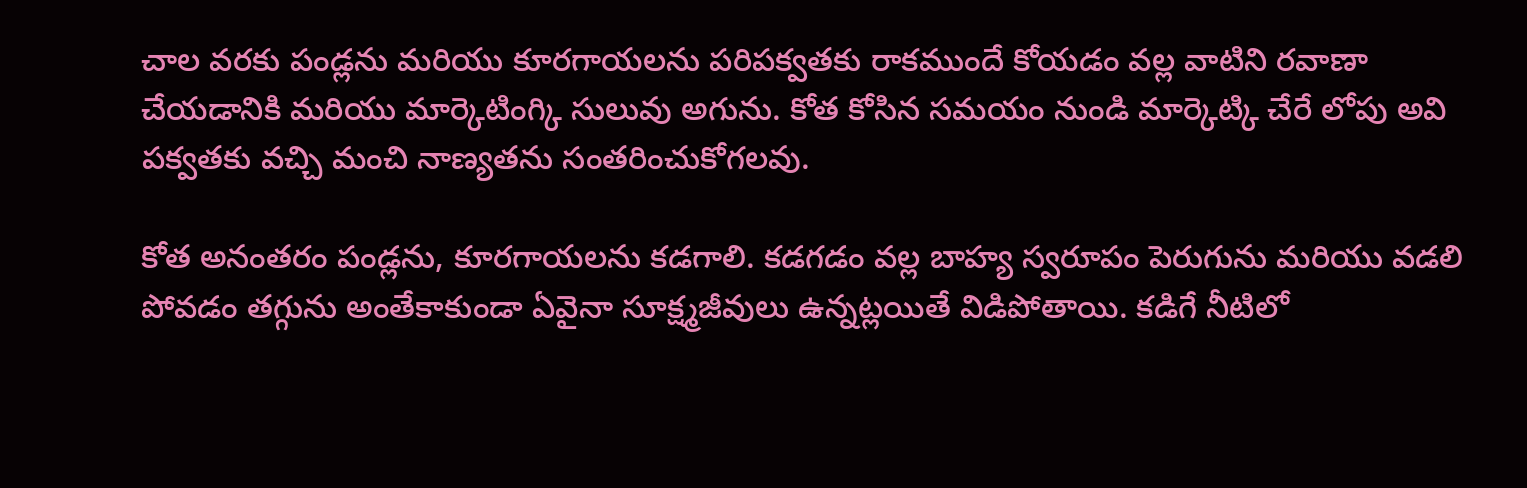చాల వరకు పండ్లను మరియు కూరగాయలను పరిపక్వతకు రాకముందే కోయడం వల్ల వాటిని రవాణా చేయడానికి మరియు మార్కెటింగ్కి సులువు అగును. కోత కోసిన సమయం నుండి మార్కెట్కి చేరే లోపు అవి పక్వతకు వచ్చి మంచి నాణ్యతను సంతరించుకోగలవు.

కోత అనంతరం పండ్లను, కూరగాయలను కడగాలి. కడగడం వల్ల బాహ్య స్వరూపం పెరుగును మరియు వడలి పోవడం తగ్గును అంతేకాకుండా ఏవైనా సూక్ష్మజీవులు ఉన్నట్లయితే విడిపోతాయి. కడిగే నీటిలో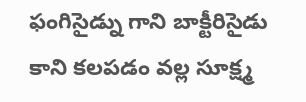ఫంగిసైడ్ను గాని బాక్టీరిసైడు కాని కలపడం వల్ల సూక్ష్మ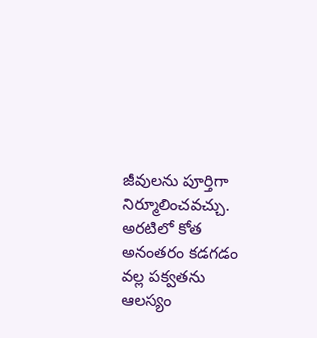జీవులను పూర్తిగా నిర్మూలించవచ్చు. అరటిలో కోత అనంతరం కడగడం వల్ల పక్వతను ఆలస్యం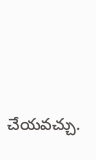చేయవచ్చు.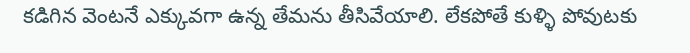కడిగిన వెంటనే ఎక్కువగా ఉన్న తేమను తీసివేయాలి. లేకపోతే కుళ్ళి పోవుటకు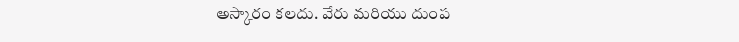అస్కారం కలదు. వేరు మరియు దుంప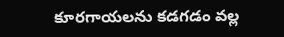కూరగాయలను కడగడం వల్ల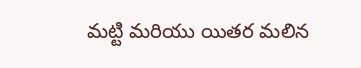మట్టి మరియు యితర మలిన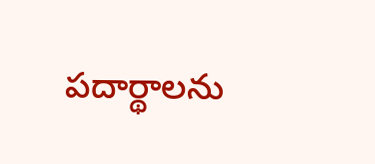పదార్థాలను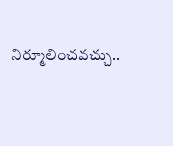నిర్మూలించవచ్చు..